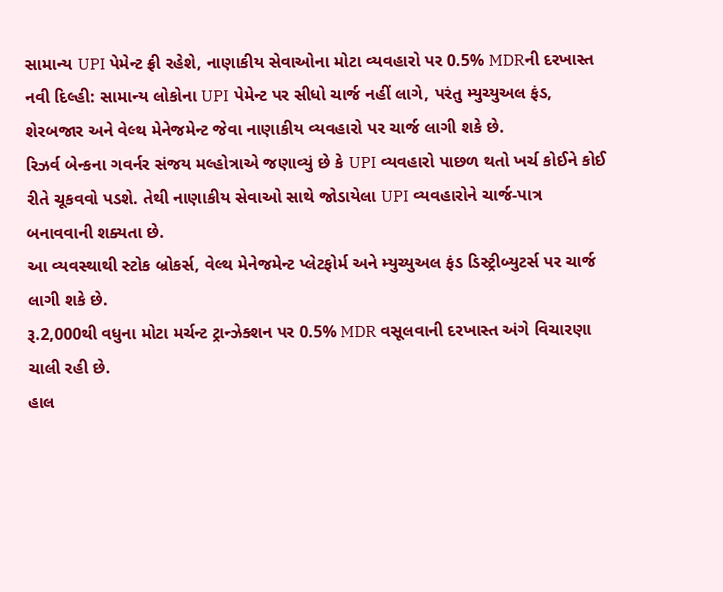સામાન્ય UPI પેમેન્ટ ફ્રી રહેશે, નાણાકીય સેવાઓના મોટા વ્યવહારો પર 0.5% MDRની દરખાસ્ત
નવી દિલ્હી: સામાન્ય લોકોના UPI પેમેન્ટ પર સીધો ચાર્જ નહીં લાગે, પરંતુ મ્યુચ્યુઅલ ફંડ, શેરબજાર અને વેલ્થ મેનેજમેન્ટ જેવા નાણાકીય વ્યવહારો પર ચાર્જ લાગી શકે છે.
રિઝર્વ બેન્કના ગવર્નર સંજય મલ્હોત્રાએ જણાવ્યું છે કે UPI વ્યવહારો પાછળ થતો ખર્ચ કોઈને કોઈ રીતે ચૂકવવો પડશે. તેથી નાણાકીય સેવાઓ સાથે જોડાયેલા UPI વ્યવહારોને ચાર્જ-પાત્ર બનાવવાની શક્યતા છે.
આ વ્યવસ્થાથી સ્ટોક બ્રોકર્સ, વેલ્થ મેનેજમેન્ટ પ્લેટફોર્મ અને મ્યુચ્યુઅલ ફંડ ડિસ્ટ્રીબ્યુટર્સ પર ચાર્જ લાગી શકે છે.
રૂ.2,000થી વધુના મોટા મર્ચન્ટ ટ્રાન્ઝેક્શન પર 0.5% MDR વસૂલવાની દરખાસ્ત અંગે વિચારણા ચાલી રહી છે.
હાલ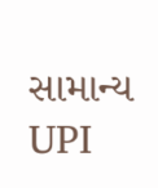સામાન્ય UPI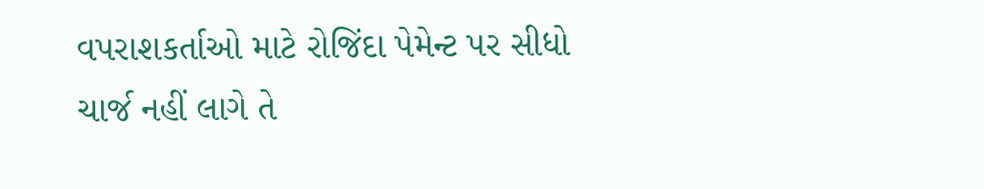વપરાશકર્તાઓ માટે રોજિંદા પેમેન્ટ પર સીધો ચાર્જ નહીં લાગે તે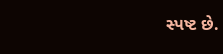સ્પષ્ટ છે.